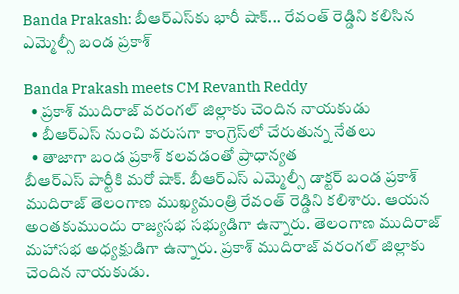Banda Prakash: బీఆర్ఎస్‌కు భారీ షాక్... రేవంత్ రెడ్డిని కలిసిన ఎమ్మెల్సీ బండ ప్రకాశ్

Banda Prakash meets CM Revanth Reddy
  • ప్రకాశ్ ముదిరాజ్ వరంగల్ జిల్లాకు చెందిన నాయకుడు
  • బీఆర్ఎస్ నుంచి వరుసగా కాంగ్రెస్‌లో చేరుతున్న నేతలు
  • తాజాగా బండ ప్రకాశ్ కలవడంతో ప్రాధాన్యత
బీఆర్ఎస్ పార్టీకి మరో షాక్. బీఆర్ఎస్ ఎమ్మెల్సీ డాక్టర్ బండ ప్రకాశ్ ముదిరాజ్ తెలంగాణ ముఖ్యమంత్రి రేవంత్ రెడ్డిని కలిశారు. ఆయన అంతకుముందు రాజ్యసభ సభ్యుడిగా ఉన్నారు. తెలంగాణ ముదిరాజ్ మహాసభ అధ్యక్షుడిగా ఉన్నారు. ప్రకాశ్ ముదిరాజ్ వరంగల్ జిల్లాకు చెందిన నాయకుడు.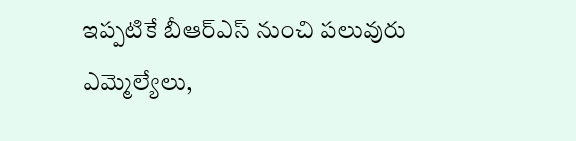ఇప్పటికే బీఆర్ఎస్ నుంచి పలువురు ఎమ్మెల్యేలు,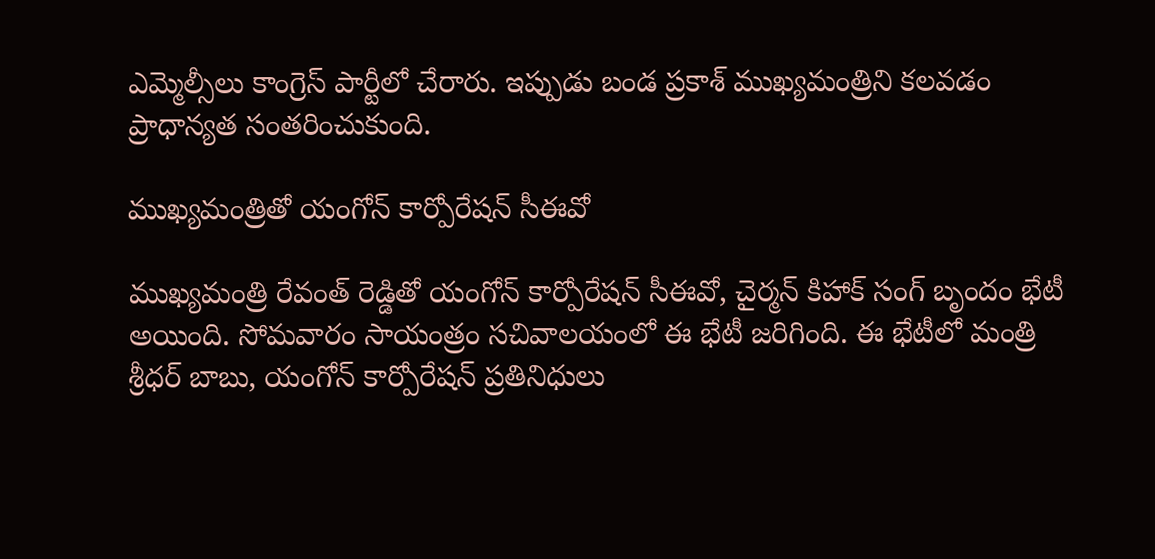ఎమ్మెల్సీలు కాంగ్రెస్ పార్టీలో చేరారు. ఇప్పుడు బండ ప్రకాశ్ ముఖ్యమంత్రిని కలవడం ప్రాధాన్యత సంతరించుకుంది.

ముఖ్యమంత్రితో యంగోన్ కార్పోరేషన్ సీఈవో

ముఖ్యమంత్రి రేవంత్ రెడ్డితో యంగోన్ కార్పోరేషన్ సీఈవో, చైర్మన్ కిహాక్ సంగ్ బృందం భేటీ అయింది. సోమవారం సాయంత్రం సచివాలయంలో ఈ భేటీ జరిగింది. ఈ భేటీలో మంత్రి శ్రీధర్ బాబు, యంగోన్ కార్పోరేషన్ ప్రతినిధులు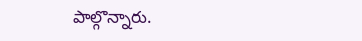పాల్గొన్నారు.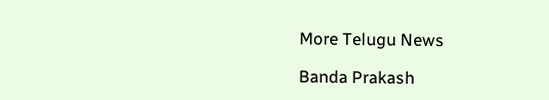More Telugu News

Banda Prakash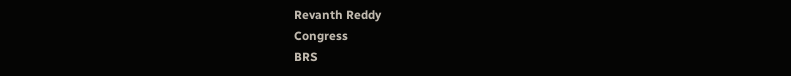Revanth Reddy
Congress
BRS